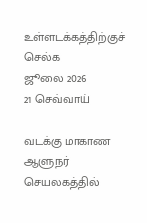உள்ளடக்கத்திற்குச் செல்க
ஜூலை 2026
21 செவ்வாய்

வடக்கு மாகாண ஆளுநர் செயலகத்தில்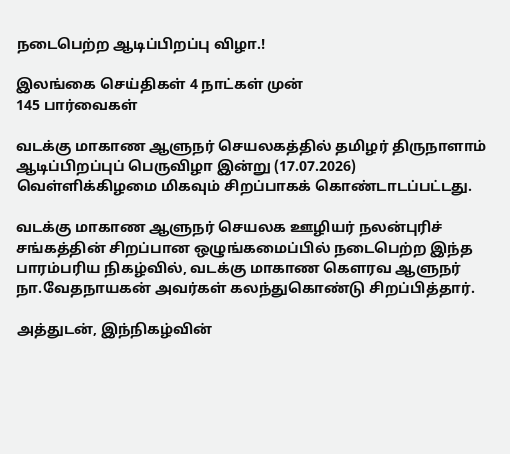நடைபெற்ற ஆடிப்பிறப்பு விழா.!

இலங்கை செய்திகள் 4 நாட்கள் முன்
145 பார்வைகள்

வடக்கு மாகாண ஆளுநர் செயலகத்தில் தமிழர் திருநாளாம் ஆடிப்பிறப்புப் பெருவிழா இன்று (17.07.2026) வெள்ளிக்கிழமை மிகவும் சிறப்பாகக் கொண்டாடப்பட்டது.

வடக்கு மாகாண ஆளுநர் செயலக ஊழியர் நலன்புரிச் சங்கத்தின் சிறப்பான ஒழுங்கமைப்பில் நடைபெற்ற இந்த பாரம்பரிய நிகழ்வில், வடக்கு மாகாண கௌரவ ஆளுநர் நா.வேதநாயகன் அவர்கள் கலந்துகொண்டு சிறப்பித்தார்.

அத்துடன், இந்நிகழ்வின்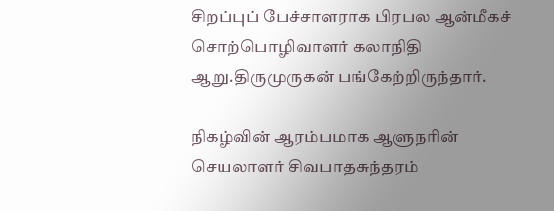சிறப்புப் பேச்சாளராக பிரபல ஆன்மீகச் சொற்பொழிவாளர் கலாநிதி ஆறு.திருமுருகன் பங்கேற்றிருந்தார்.

நிகழ்வின் ஆரம்பமாக ஆளுநரின் செயலாளர் சிவபாதசுந்தரம்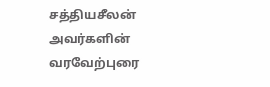சத்தியசீலன் அவர்களின் வரவேற்புரை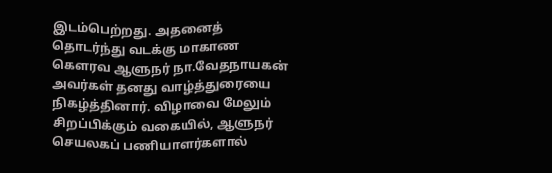இடம்பெற்றது. அதனைத் தொடர்ந்து வடக்கு மாகாண கௌரவ ஆளுநர் நா.வேதநாயகன் அவர்கள் தனது வாழ்த்துரையை நிகழ்த்தினார். விழாவை மேலும் சிறப்பிக்கும் வகையில், ஆளுநர் செயலகப் பணியாளர்களால்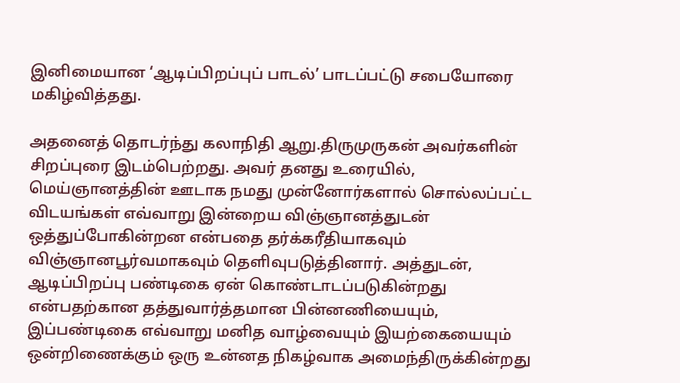இனிமையான ‘ஆடிப்பிறப்புப் பாடல்’ பாடப்பட்டு சபையோரை மகிழ்வித்தது.

அதனைத் தொடர்ந்து கலாநிதி ஆறு.திருமுருகன் அவர்களின் சிறப்புரை இடம்பெற்றது. அவர் தனது உரையில், மெய்ஞானத்தின் ஊடாக நமது முன்னோர்களால் சொல்லப்பட்ட விடயங்கள் எவ்வாறு இன்றைய விஞ்ஞானத்துடன் ஒத்துப்போகின்றன என்பதை தர்க்கரீதியாகவும் விஞ்ஞானபூர்வமாகவும் தெளிவுபடுத்தினார். அத்துடன், ஆடிப்பிறப்பு பண்டிகை ஏன் கொண்டாடப்படுகின்றது என்பதற்கான தத்துவார்த்தமான பின்னணியையும், இப்பண்டிகை எவ்வாறு மனித வாழ்வையும் இயற்கையையும் ஒன்றிணைக்கும் ஒரு உன்னத நிகழ்வாக அமைந்திருக்கின்றது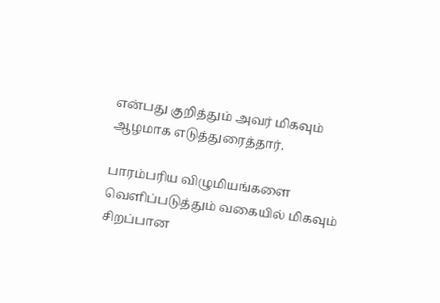என்பது குறித்தும் அவர் மிகவும் ஆழமாக எடுத்துரைத்தார்.

பாரம்பரிய விழுமியங்களை வெளிப்படுத்தும் வகையில் மிகவும் சிறப்பான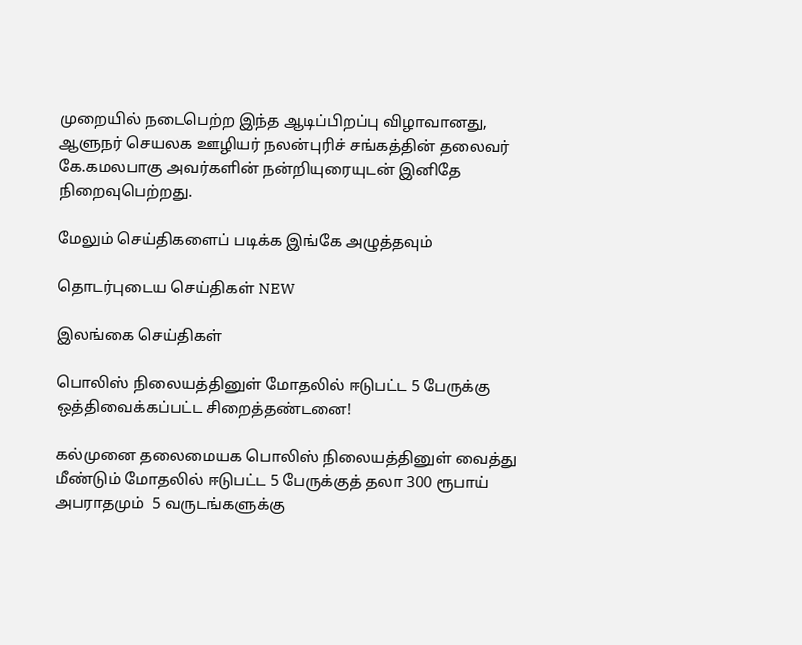முறையில் நடைபெற்ற இந்த ஆடிப்பிறப்பு விழாவானது, ஆளுநர் செயலக ஊழியர் நலன்புரிச் சங்கத்தின் தலைவர் கே.கமலபாகு அவர்களின் நன்றியுரையுடன் இனிதே நிறைவுபெற்றது.

மேலும் செய்திகளைப் படிக்க இங்கே அழுத்தவும்

தொடர்புடைய செய்திகள் NEW

இலங்கை செய்திகள்

பொலிஸ் நிலையத்தினுள் மோதலில் ஈடுபட்ட 5 பேருக்கு ஒத்திவைக்கப்பட்ட சிறைத்தண்டனை!

கல்முனை தலைமையக பொலிஸ் நிலையத்தினுள் வைத்து மீண்டும் மோதலில் ஈடுபட்ட 5 பேருக்குத் தலா 300 ரூபாய் அபராதமும்  5 வருடங்களுக்கு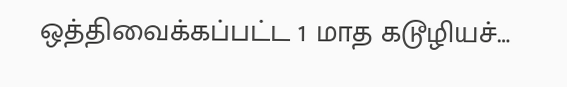ஒத்திவைக்கப்பட்ட 1 மாத கடூழியச்…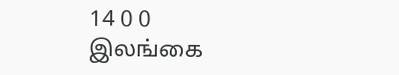14 0 0
இலங்கை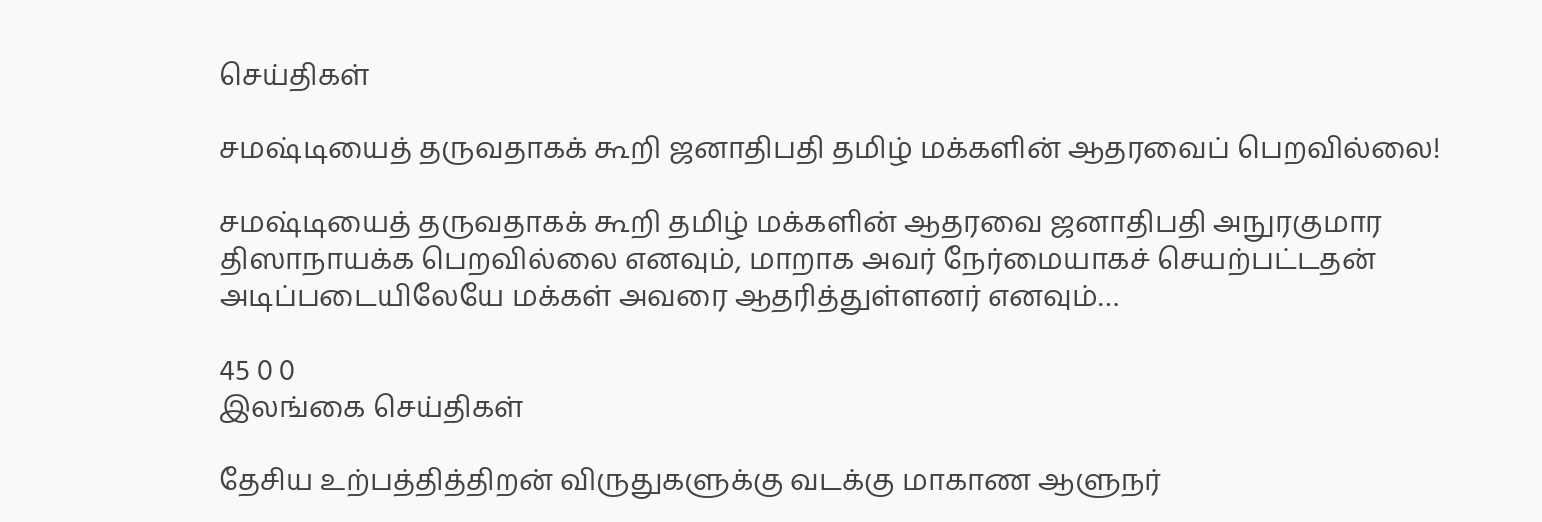செய்திகள்

சமஷ்டியைத் தருவதாகக் கூறி ஜனாதிபதி தமிழ் மக்களின் ஆதரவைப் பெறவில்லை!

சமஷ்டியைத் தருவதாகக் கூறி தமிழ் மக்களின் ஆதரவை ஜனாதிபதி அநுரகுமார திஸாநாயக்க பெறவில்லை எனவும், மாறாக அவர் நேர்மையாகச் செயற்பட்டதன் அடிப்படையிலேயே மக்கள் அவரை ஆதரித்துள்ளனர் எனவும்…

45 0 0
இலங்கை செய்திகள்

தேசிய உற்பத்தித்திறன் விருதுகளுக்கு வடக்கு மாகாண ஆளுநர்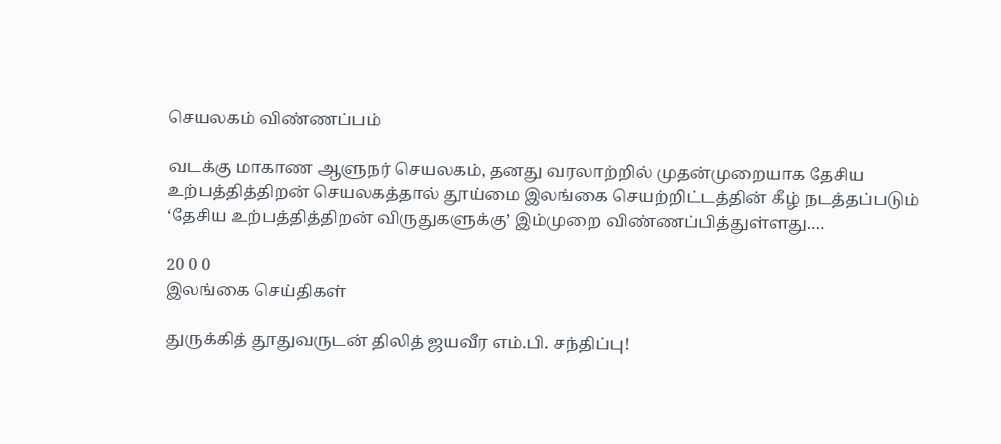செயலகம் விண்ணப்பம்

வடக்கு மாகாண ஆளுநர் செயலகம், தனது வரலாற்றில் முதன்முறையாக தேசிய உற்பத்தித்திறன் செயலகத்தால் தூய்மை இலங்கை செயற்றிட்டத்தின் கீழ் நடத்தப்படும் ‘தேசிய உற்பத்தித்திறன் விருதுகளுக்கு’ இம்முறை விண்ணப்பித்துள்ளது.…

20 0 0
இலங்கை செய்திகள்

துருக்கித் தூதுவருடன் திலித் ஜயவீர எம்.பி. சந்திப்பு!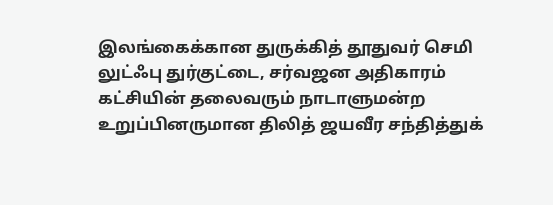இலங்கைக்கான துருக்கித் தூதுவர் செமி லுட்ஃபு துர்குட்டை, சர்வஜன அதிகாரம் கட்சியின் தலைவரும் நாடாளுமன்ற உறுப்பினருமான திலித் ஜயவீர சந்தித்துக்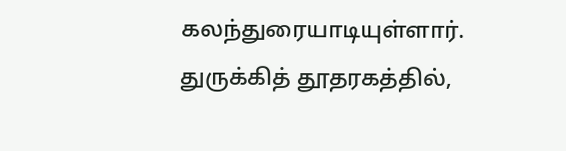கலந்துரையாடியுள்ளார். துருக்கித் தூதரகத்தில்,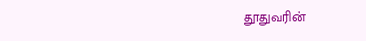தூதுவரின்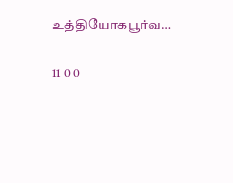உத்தியோகபூர்வ…

11 0 0